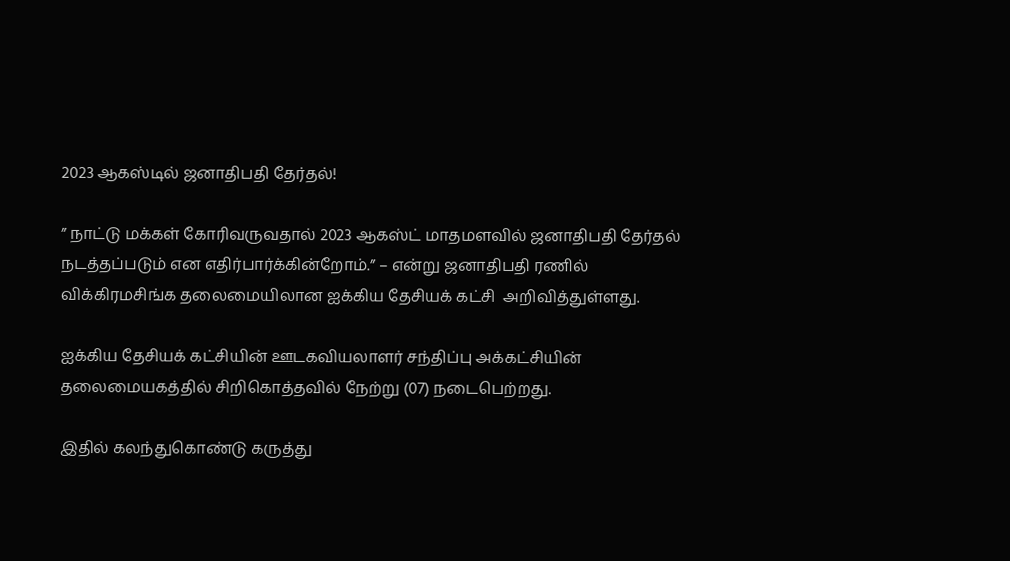2023 ஆகஸ்டில் ஜனாதிபதி தேர்தல்!

” நாட்டு மக்கள் கோரிவருவதால் 2023 ஆகஸ்ட் மாதமளவில் ஜனாதிபதி தேர்தல் நடத்தப்படும் என எதிர்பார்க்கின்றோம்.” – என்று ஜனாதிபதி ரணில் விக்கிரமசிங்க தலைமையிலான ஐக்கிய தேசியக் கட்சி  அறிவித்துள்ளது.

ஐக்கிய தேசியக் கட்சியின் ஊடகவியலாளர் சந்திப்பு அக்கட்சியின் தலைமையகத்தில் சிறிகொத்தவில் நேற்று (07) நடைபெற்றது.

இதில் கலந்துகொண்டு கருத்து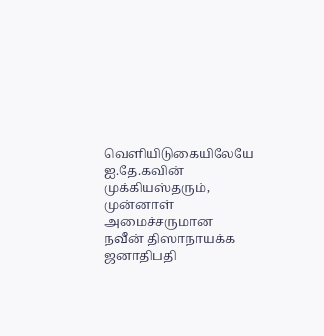வெளியிடுகையிலேயே ஐ.தே.கவின் முக்கியஸ்தரும், முன்னாள் அமைச்சருமான நவீன் திஸாநாயக்க ஜனாதிபதி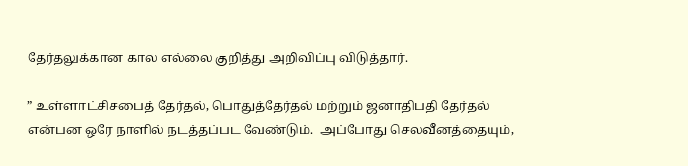தேர்தலுக்கான கால எல்லை குறித்து அறிவிப்பு விடுத்தார்.

” உள்ளாட்சிசபைத் தேர்தல், பொதுத்தேர்தல் மற்றும் ஜனாதிபதி தேர்தல் என்பன ஒரே நாளில் நடத்தப்பட வேண்டும்.  அப்போது செலவீனத்தையும்,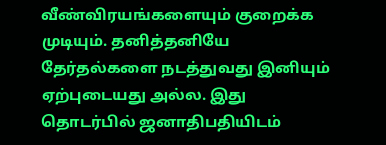வீண்விரயங்களையும் குறைக்க முடியும். தனித்தனியே தேர்தல்களை நடத்துவது இனியும் ஏற்புடையது அல்ல. இது தொடர்பில் ஜனாதிபதியிடம்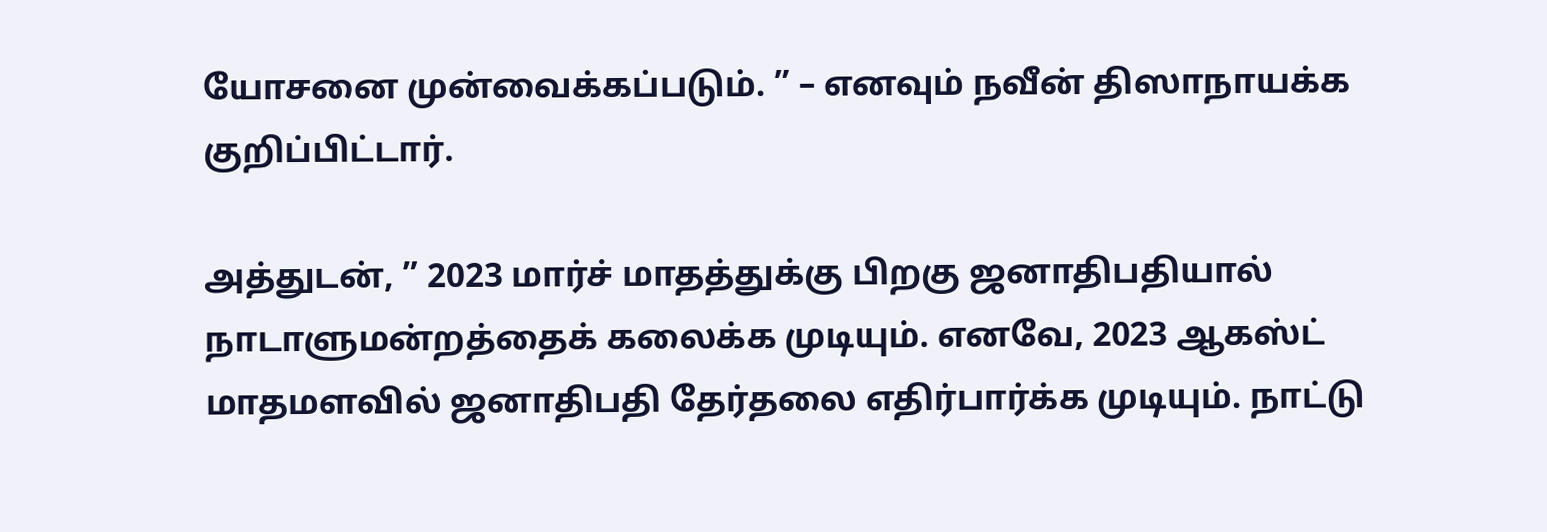யோசனை முன்வைக்கப்படும். ” – எனவும் நவீன் திஸாநாயக்க குறிப்பிட்டார்.

அத்துடன், ” 2023 மார்ச் மாதத்துக்கு பிறகு ஜனாதிபதியால் நாடாளுமன்றத்தைக் கலைக்க முடியும். எனவே, 2023 ஆகஸ்ட் மாதமளவில் ஜனாதிபதி தேர்தலை எதிர்பார்க்க முடியும். நாட்டு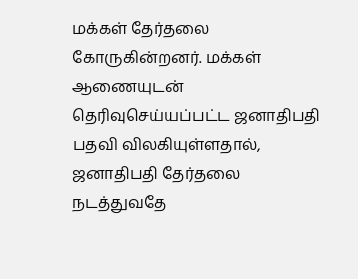மக்கள் தேர்தலை கோருகின்றனர். மக்கள் ஆணையுடன் தெரிவுசெய்யப்பட்ட ஜனாதிபதி பதவி விலகியுள்ளதால்,   ஜனாதிபதி தேர்தலை நடத்துவதே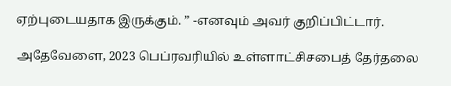ஏற்புடையதாக இருக்கும். ” -எனவும் அவர் குறிப்பிட்டார்.

அதேவேளை, 2023 பெப்ரவரியில் உள்ளாட்சிசபைத் தேர்தலை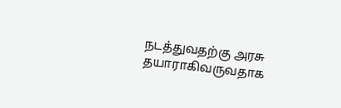நடத்துவதற்கு அரசு தயாராகிவருவதாக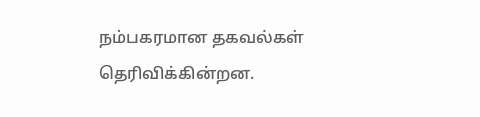நம்பகரமான தகவல்கள் தெரிவிக்கின்றன.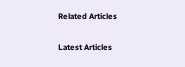Related Articles

Latest Articles